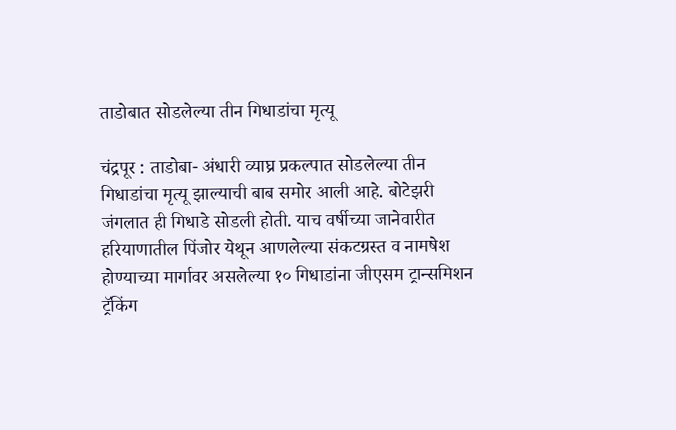ताडोबात सोडलेल्या तीन गिधाडांचा मृत्यू

चंद्रपूर : ताडोबा- अंधारी व्याघ्र प्रकल्पात सोडलेल्या तीन गिधाडांचा मृत्यू झाल्याची बाब समोर आली आहे. बोटेझरी जंगलात ही गिधाडे सोडली होती. याच वर्षीच्या जानेवारीत हरियाणातील पिंजोर येथून आणलेल्या संकटग्रस्त व नामषेश होण्याच्या मार्गावर असलेल्या १० गिधाडांना जीएसम ट्रान्समिशन ट्रॅकिंग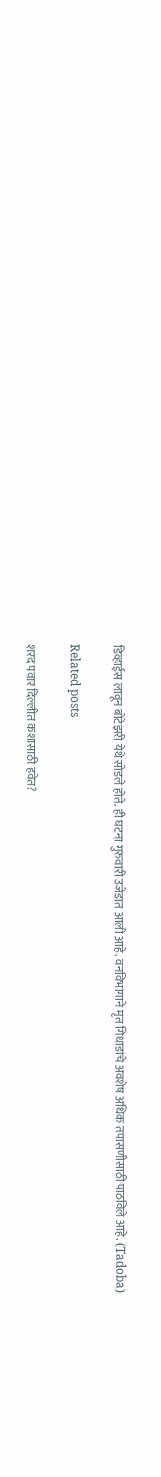डिव्हाईस लावून बोटेझरी येथे सोडले होते. ही घटना गुरुवारी उजेडात आली आहे. वनविभागाने मृत गिधाडांचे अवशेष अधिक तपासणीसाठी पाठविले आहे. (Tadoba)

Related posts

शरद पवार दिल्लीत कशासाठी हवेत?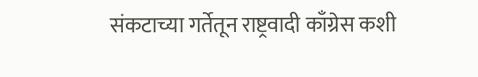संकटाच्या गर्तेतून राष्ट्रवादी काँग्रेस कशी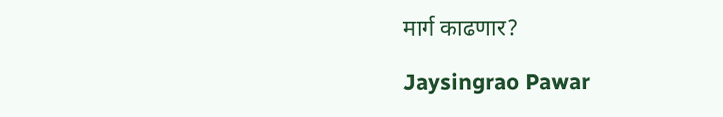मार्ग काढणार?

Jaysingrao Pawar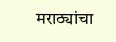मराठ्यांचा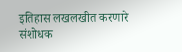इतिहास लखलखीत करणारे संशोधक